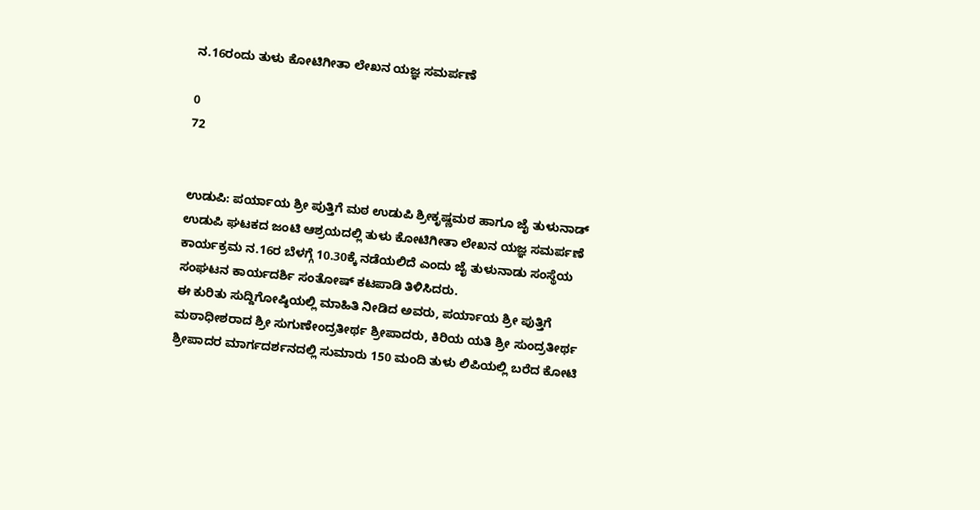ನ.16ರಂದು ತುಳು ಕೋಟಿಗೀತಾ ಲೇಖನ ಯಜ್ಞ ಸಮರ್ಪಣೆ

0
72


ಉಡುಪಿ: ಪರ್ಯಾಯ ಶ್ರೀ ಪುತ್ತಿಗೆ ಮಠ ಉಡುಪಿ ಶ್ರೀಕೃಷ್ಣಮಠ ಹಾಗೂ ಜೈ ತುಳುನಾಡ್ ಉಡುಪಿ ಘಟಕದ ಜಂಟಿ ಆಶ್ರಯದಲ್ಲಿ ತುಳು ಕೋಟಿಗೀತಾ ಲೇಖನ ಯಜ್ಞ ಸಮರ್ಪಣೆ ಕಾರ್ಯಕ್ರಮ ನ.16ರ ಬೆಳಗ್ಗೆ 10.30ಕ್ಕೆ ನಡೆಯಲಿದೆ ಎಂದು ಜೈ ತುಳುನಾಡು ಸಂಸ್ಥೆಯ ಸಂಘಟನ ಕಾರ್ಯದರ್ಶಿ ಸಂತೋಷ್ ಕಟಪಾಡಿ ತಿಳಿಸಿದರು.
ಈ ಕುರಿತು ಸುದ್ದಿಗೋಷ್ಠಿಯಲ್ಲಿ ಮಾಹಿತಿ ನೀಡಿದ ಅವರು, ಪರ್ಯಾಯ ಶ್ರೀ ಪುತ್ತಿಗೆ ಮಠಾಧೀಶರಾದ ಶ್ರೀ ಸುಗುಣೇಂದ್ರತೀರ್ಥ ಶ್ರೀಪಾದರು, ಕಿರಿಯ ಯತಿ ಶ್ರೀ ಸುಂದ್ರತೀರ್ಥ ಶ್ರೀಪಾದರ ಮಾರ್ಗದರ್ಶನದಲ್ಲಿ ಸುಮಾರು 150 ಮಂದಿ ತುಳು ಲಿಪಿಯಲ್ಲಿ ಬರೆದ ಕೋಟಿ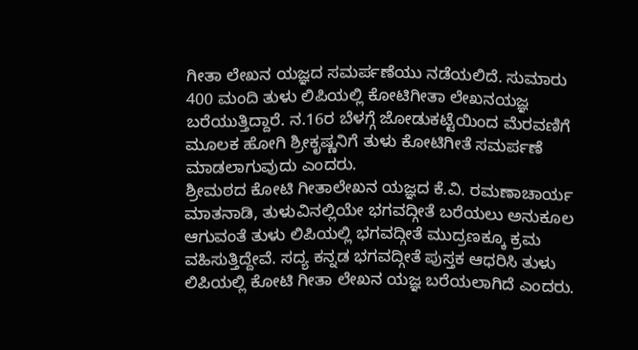ಗೀತಾ ಲೇಖನ ಯಜ್ಞದ ಸಮರ್ಪಣೆಯು ನಡೆಯಲಿದೆ. ಸುಮಾರು 400 ಮಂದಿ ತುಳು ಲಿಪಿಯಲ್ಲಿ ಕೋಟಿಗೀತಾ ಲೇಖನಯಜ್ಞ ಬರೆಯುತ್ತಿದ್ದಾರೆ. ನ.16ರ ಬೆಳಗ್ಗೆ ಜೋಡುಕಟ್ಟೆಯಿಂದ ಮೆರವಣಿಗೆ ಮೂಲಕ ಹೋಗಿ ಶ್ರೀಕೃಷ್ಣನಿಗೆ ತುಳು ಕೋಟಿಗೀತೆ ಸಮರ್ಪಣೆ ಮಾಡಲಾಗುವುದು ಎಂದರು.
ಶ್ರೀಮಠದ ಕೋಟಿ ಗೀತಾಲೇಖನ ಯಜ್ಞದ ಕೆ.ವಿ. ರಮಣಾಚಾರ್ಯ ಮಾತನಾಡಿ, ತುಳುವಿನಲ್ಲಿಯೇ ಭಗವದ್ಗೀತೆ ಬರೆಯಲು ಅನುಕೂಲ ಆಗುವಂತೆ ತುಳು ಲಿಪಿಯಲ್ಲಿ ಭಗವದ್ಗೀತೆ ಮುದ್ರಣಕ್ಕೂ ಕ್ರಮ ವಹಿಸುತ್ತಿದ್ದೇವೆ. ಸದ್ಯ ಕನ್ನಡ ಭಗವದ್ಗೀತೆ ಪುಸ್ತಕ ಆಧರಿಸಿ ತುಳು ಲಿಪಿಯಲ್ಲಿ ಕೋಟಿ ಗೀತಾ ಲೇಖನ ಯಜ್ಞ ಬರೆಯಲಾಗಿದೆ ಎಂದರು.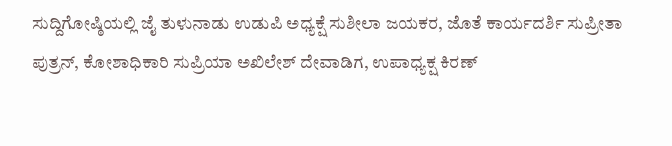ಸುದ್ದಿಗೋಷ್ಠಿಯಲ್ಲಿ ಜೈ ತುಳುನಾಡು ಉಡುಪಿ ಅಧ್ಯಕ್ಷೆ ಸುಶೀಲಾ ಜಯಕರ, ಜೊತೆ ಕಾರ್ಯದರ್ಶಿ ಸುಪ್ರೀತಾ ಪುತ್ರನ್, ಕೋಶಾಧಿಕಾರಿ ಸುಪ್ರಿಯಾ ಅಖಿಲೇಶ್ ದೇವಾಡಿಗ, ಉಪಾಧ್ಯಕ್ಷ ಕಿರಣ್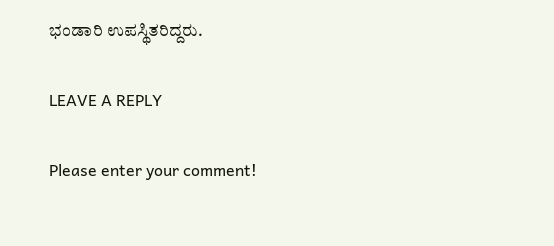ಭಂಡಾರಿ ಉಪಸ್ಥಿತರಿದ್ದರು.

LEAVE A REPLY

Please enter your comment!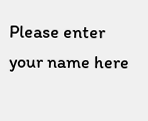Please enter your name here